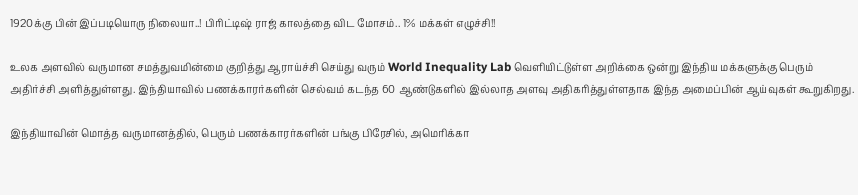1920க்கு பின் இப்படியொரு நிலையா..! பிரிட்டிஷ் ராஜ் காலத்தை விட மோசம்.. 1% மக்கள் எழுச்சி!!

உலக அளவில் வருமான சமத்துவமின்மை குறித்து ஆராய்ச்சி செய்து வரும் World Inequality Lab வெளியிட்டுள்ள அறிக்கை ஒன்று இந்திய மக்களுக்கு பெரும் அதிர்ச்சி அளித்துள்ளது. இந்தியாவில் பணக்காரர்களின் செல்வம் கடந்த 60 ஆண்டுகளில் இல்லாத அளவு அதிகரித்துள்ளதாக இந்த அமைப்பின் ஆய்வுகள் கூறுகிறது.

இந்தியாவின் மொத்த வருமானத்தில், பெரும் பணக்காரர்களின் பங்கு பிரேசில், அமெரிக்கா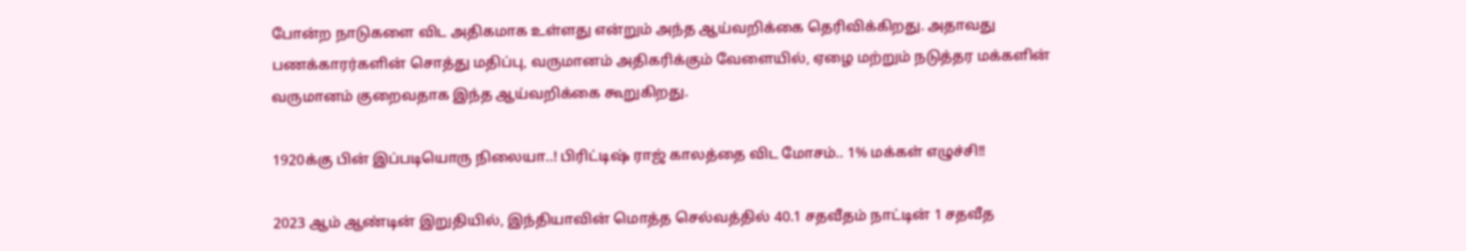போன்ற நாடுகளை விட அதிகமாக உள்ளது என்றும் அந்த ஆய்வறிக்கை தெரிவிக்கிறது. அதாவது பணக்காரர்களின் சொத்து மதிப்பு, வருமானம் அதிகரிக்கும் வேளையில், ஏழை மற்றும் நடுத்தர மக்களின் வருமானம் குறைவதாக இந்த ஆய்வறிக்கை கூறுகிறது.

1920க்கு பின் இப்படியொரு நிலையா..! பிரிட்டிஷ் ராஜ் காலத்தை விட மோசம்.. 1% மக்கள் எழுச்சி!!

2023 ஆம் ஆண்டின் இறுதியில், இந்தியாவின் மொத்த செல்வத்தில் 40.1 சதவீதம் நாட்டின் 1 சதவீத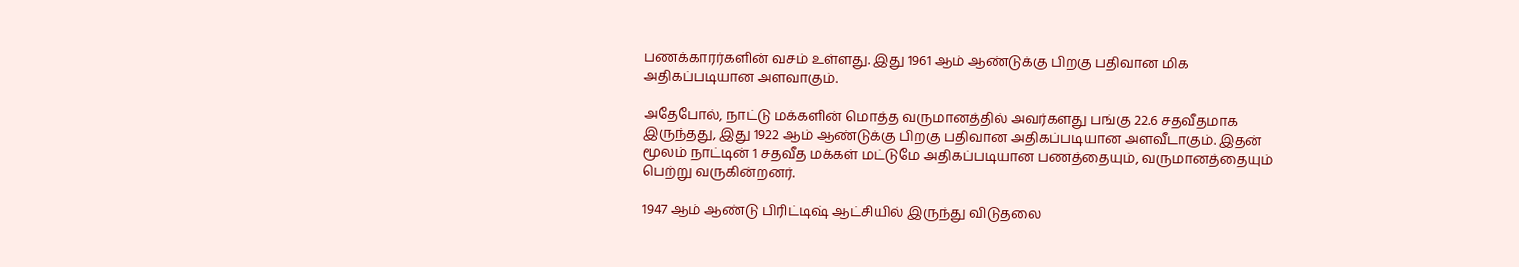பணக்காரர்களின் வசம் உள்ளது. இது 1961 ஆம் ஆண்டுக்கு பிறகு பதிவான மிக அதிகப்படியான அளவாகும்.

அதேபோல், நாட்டு மக்களின் மொத்த வருமானத்தில் அவர்களது பங்கு 22.6 சதவீதமாக இருந்தது, இது 1922 ஆம் ஆண்டுக்கு பிறகு பதிவான அதிகப்படியான அளவீடாகும். இதன் மூலம் நாட்டின் 1 சதவீத மக்கள் மட்டுமே அதிகப்படியான பணத்தையும், வருமானத்தையும் பெற்று வருகின்றனர்.

1947 ஆம் ஆண்டு பிரிட்டிஷ் ஆட்சியில் இருந்து விடுதலை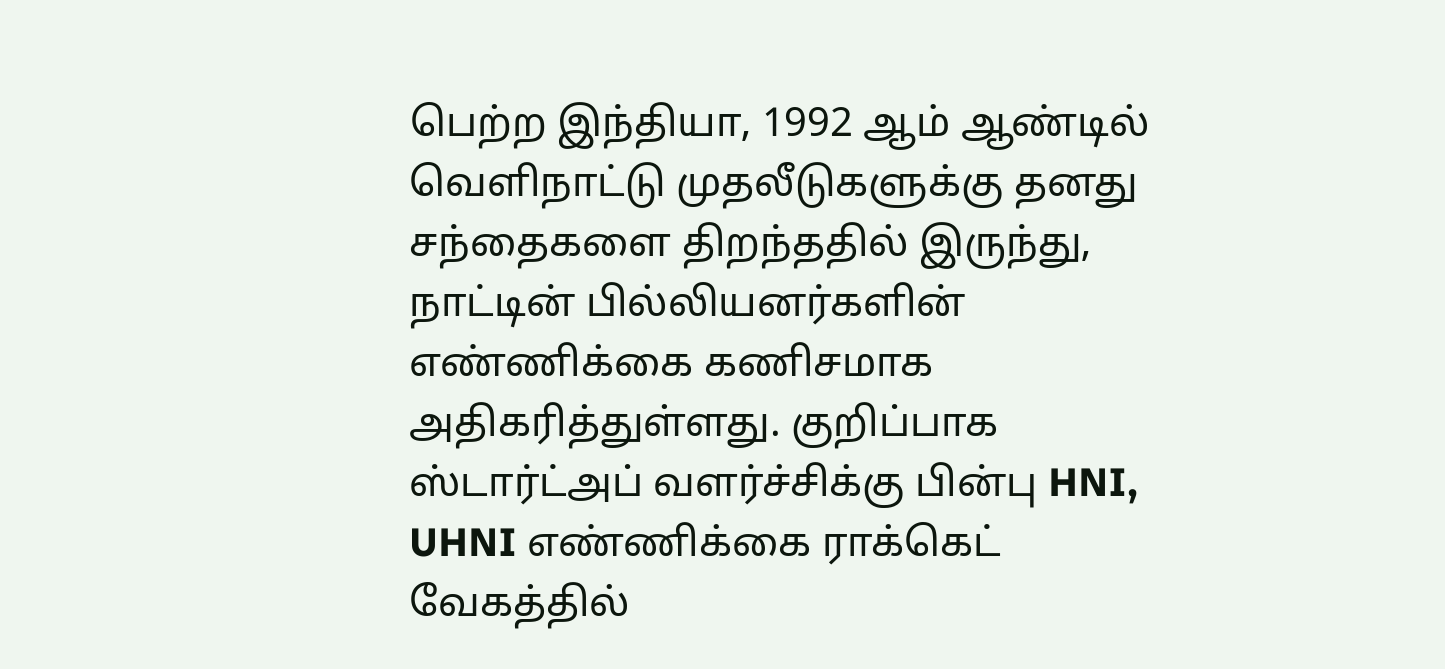பெற்ற இந்தியா, 1992 ஆம் ஆண்டில் வெளிநாட்டு முதலீடுகளுக்கு தனது சந்தைகளை திறந்ததில் இருந்து, நாட்டின் பில்லியனர்களின் எண்ணிக்கை கணிசமாக அதிகரித்துள்ளது. குறிப்பாக ஸ்டார்ட்அப் வளர்ச்சிக்கு பின்பு HNI, UHNI எண்ணிக்கை ராக்கெட் வேகத்தில்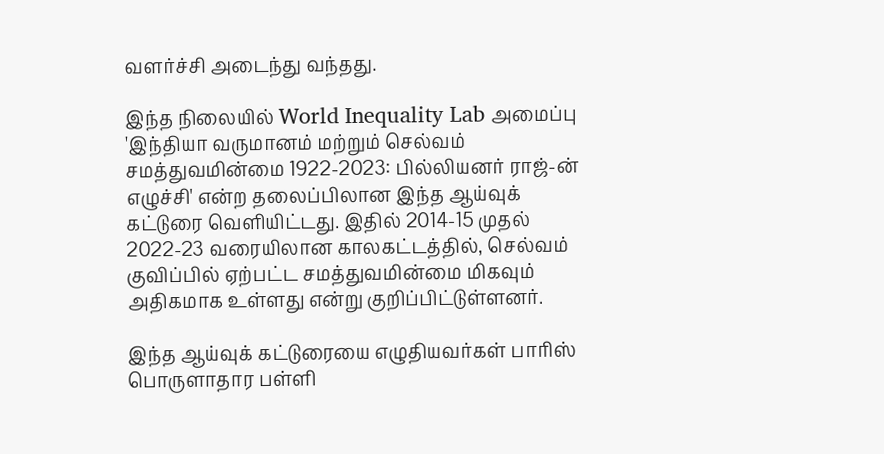வளர்ச்சி அடைந்து வந்தது.

இந்த நிலையில் World Inequality Lab அமைப்பு 'இந்தியா வருமானம் மற்றும் செல்வம் சமத்துவமின்மை 1922-2023: பில்லியனர் ராஜ்-ன் எழுச்சி' என்ற தலைப்பிலான இந்த ஆய்வுக் கட்டுரை வெளியிட்டது. இதில் 2014-15 முதல் 2022-23 வரையிலான காலகட்டத்தில், செல்வம் குவிப்பில் ஏற்பட்ட சமத்துவமின்மை மிகவும் அதிகமாக உள்ளது என்று குறிப்பிட்டுள்ளனர்.

இந்த ஆய்வுக் கட்டுரையை எழுதியவர்கள் பாரிஸ் பொருளாதார பள்ளி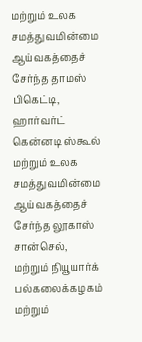மற்றும் உலக சமத்துவமின்மை ஆய்வகத்தைச் சேர்ந்த தாமஸ் பிகெட்டி, ஹார்வர்ட் கென்னடி ஸ்கூல் மற்றும் உலக சமத்துவமின்மை ஆய்வகத்தைச் சேர்ந்த லூகாஸ் சான்செல், மற்றும் நியூயார்க் பல்கலைக்கழகம் மற்றும்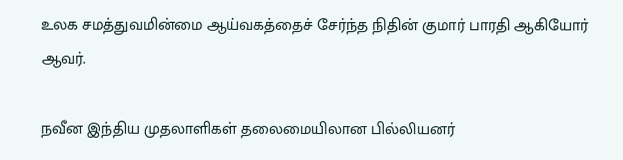உலக சமத்துவமின்மை ஆய்வகத்தைச் சேர்ந்த நிதின் குமார் பாரதி ஆகியோர் ஆவர்.

நவீன இந்திய முதலாளிகள் தலைமையிலான பில்லியனர்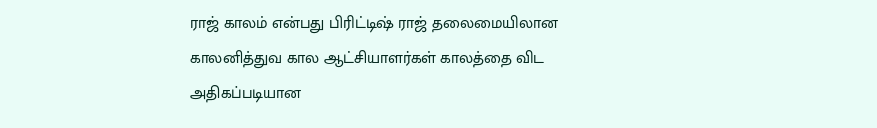ராஜ் காலம் என்பது பிரிட்டிஷ் ராஜ் தலைமையிலான காலனித்துவ கால ஆட்சியாளர்கள் காலத்தை விட அதிகப்படியான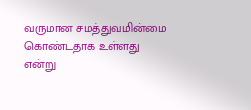வருமான சமத்துவமின்மை கொண்டதாக உள்ளது என்று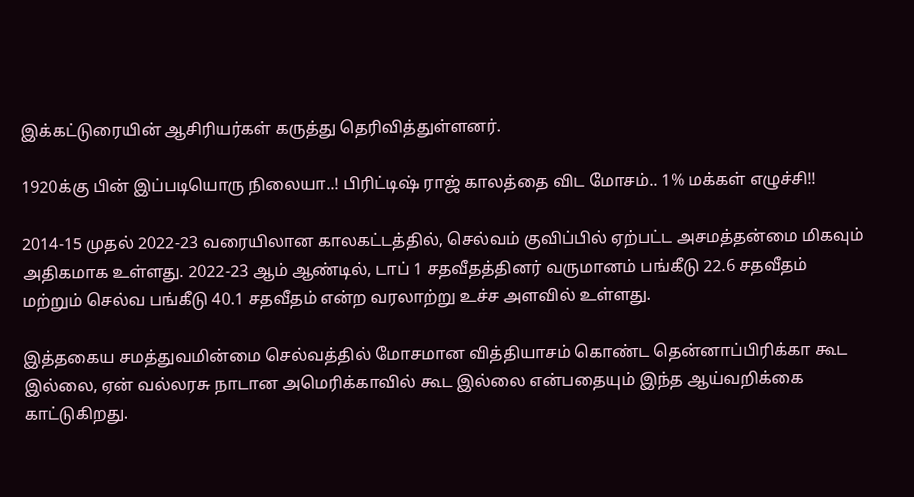இக்கட்டுரையின் ஆசிரியர்கள் கருத்து தெரிவித்துள்ளனர்.

1920க்கு பின் இப்படியொரு நிலையா..! பிரிட்டிஷ் ராஜ் காலத்தை விட மோசம்.. 1% மக்கள் எழுச்சி!!

2014-15 முதல் 2022-23 வரையிலான காலகட்டத்தில், செல்வம் குவிப்பில் ஏற்பட்ட அசமத்தன்மை மிகவும் அதிகமாக உள்ளது. 2022-23 ஆம் ஆண்டில், டாப் 1 சதவீதத்தினர் வருமானம் பங்கீடு 22.6 சதவீதம் மற்றும் செல்வ பங்கீடு 40.1 சதவீதம் என்ற வரலாற்று உச்ச அளவில் உள்ளது.

இத்தகைய சமத்துவமின்மை செல்வத்தில் மோசமான வித்தியாசம் கொண்ட தென்னாப்பிரிக்கா கூட இல்லை, ஏன் வல்லரசு நாடான அமெரிக்காவில் கூட இல்லை என்பதையும் இந்த ஆய்வறிக்கை காட்டுகிறது.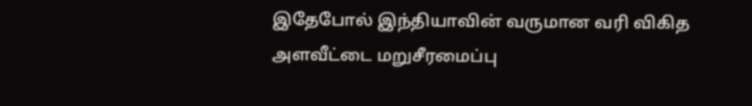இதேபோல் இந்தியாவின் வருமான வரி விகித அளவீட்டை மறுசீரமைப்பு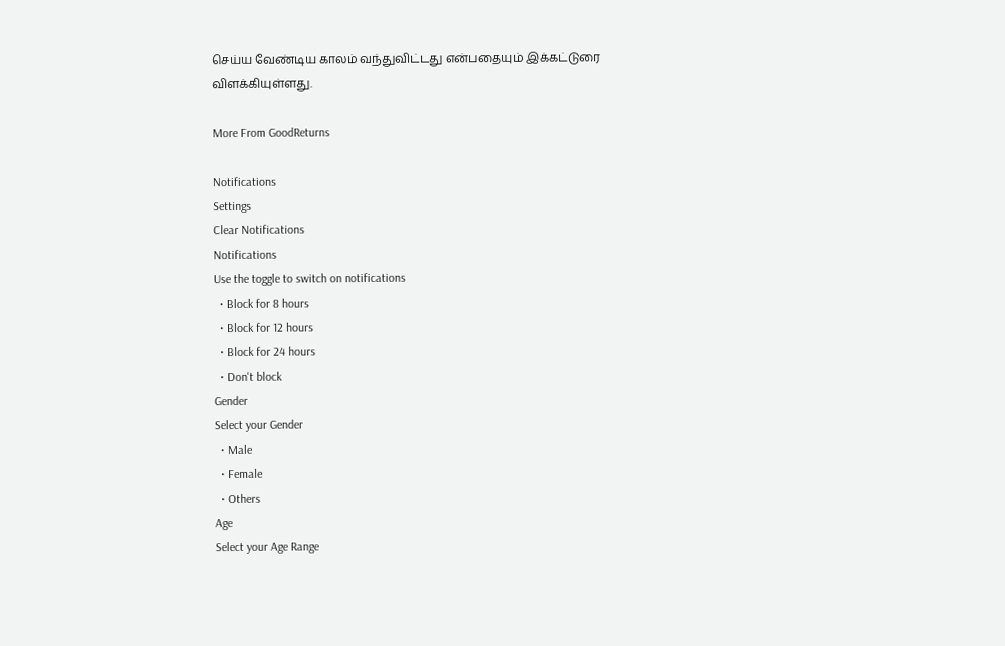செய்ய வேண்டிய காலம் வந்துவிட்டது என்பதையும் இக்கட்டுரை விளக்கியுள்ளது.

More From GoodReturns

Notifications
Settings
Clear Notifications
Notifications
Use the toggle to switch on notifications
  • Block for 8 hours
  • Block for 12 hours
  • Block for 24 hours
  • Don't block
Gender
Select your Gender
  • Male
  • Female
  • Others
Age
Select your Age Range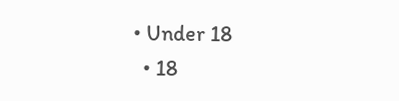• Under 18
  • 18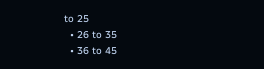to 25
  • 26 to 35
  • 36 to 45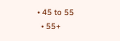• 45 to 55
  • 55+